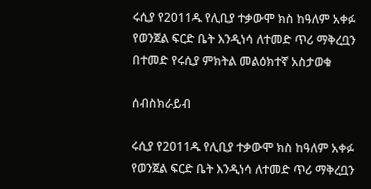ሩሲያ የ2011ዱ የሊቢያ ተቃውሞ ክስ ከዓለም አቀፉ የወንጀል ፍርድ ቤት እንዲነሳ ለተመድ ጥሪ ማቅረቧን በተመድ የሩሲያ ምክትል መልዕክተኛ አስታወቁ

ሰብስክራይብ

ሩሲያ የ2011ዱ የሊቢያ ተቃውሞ ክስ ከዓለም አቀፉ የወንጀል ፍርድ ቤት እንዲነሳ ለተመድ ጥሪ ማቅረቧን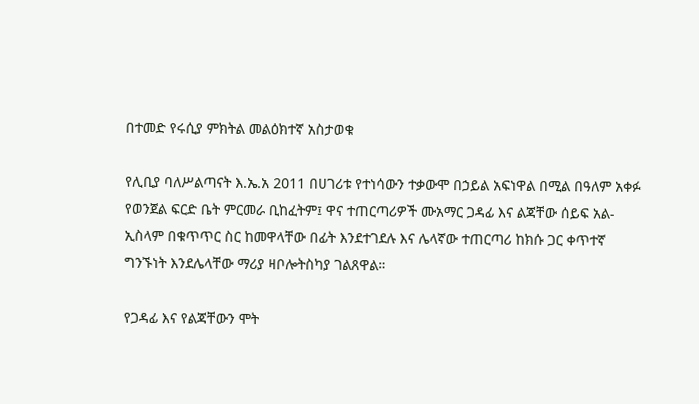በተመድ የሩሲያ ምክትል መልዕክተኛ አስታወቁ

የሊቢያ ባለሥልጣናት እ.ኤ.አ 2011 በሀገሪቱ የተነሳውን ተቃውሞ በኃይል አፍነዋል በሚል በዓለም አቀፉ የወንጀል ፍርድ ቤት ምርመራ ቢከፈትም፤ ዋና ተጠርጣሪዎች ሙአማር ጋዳፊ እና ልጃቸው ሰይፍ አል-ኢስላም በቁጥጥር ስር ከመዋላቸው በፊት እንደተገደሉ እና ሌላኛው ተጠርጣሪ ከክሱ ጋር ቀጥተኛ ግንኙነት እንደሌላቸው ማሪያ ዛቦሎትስካያ ገልጸዋል።

የጋዳፊ እና የልጃቸውን ሞት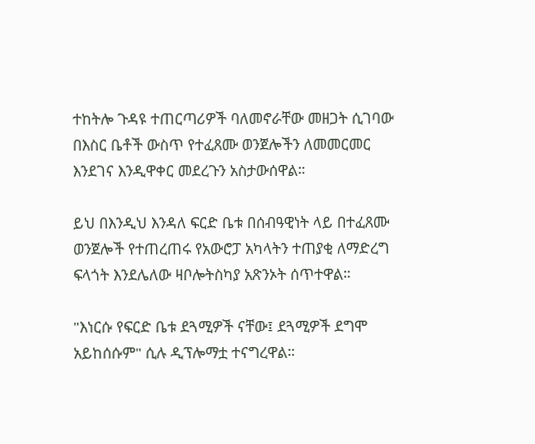ተከትሎ ጉዳዩ ተጠርጣሪዎች ባለመኖራቸው መዘጋት ሲገባው በእስር ቤቶች ውስጥ የተፈጸሙ ወንጀሎችን ለመመርመር እንደገና እንዲዋቀር መደረጉን አስታውሰዋል።

ይህ በእንዲህ እንዳለ ፍርድ ቤቱ በሰብዓዊነት ላይ በተፈጸሙ ወንጀሎች የተጠረጠሩ የአውሮፓ አካላትን ተጠያቂ ለማድረግ ፍላጎት እንደሌለው ዛቦሎትስካያ አጽንኦት ሰጥተዋል።

"እነርሱ የፍርድ ቤቱ ደጓሚዎች ናቸው፤ ደጓሚዎች ደግሞ አይከሰሱም" ሲሉ ዲፕሎማቷ ተናግረዋል።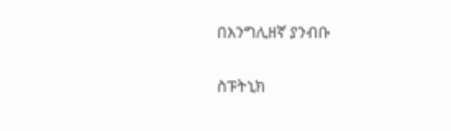በእንግሊዘኛ ያንብቡ

ስፑትኒክ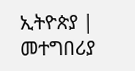ኢትዮጵያ | መተግበሪያ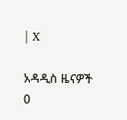| X

አዳዲስ ዜናዎች
0